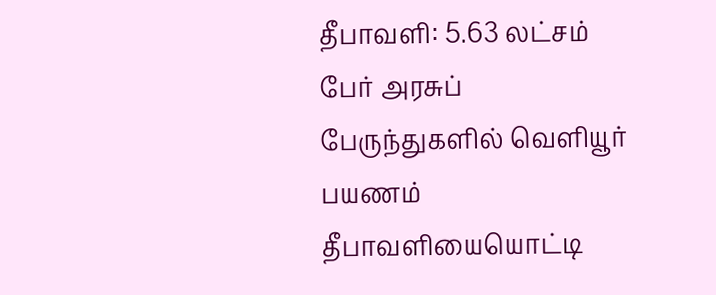தீபாவளி: 5.63 லட்சம் பேர் அரசுப் பேருந்துகளில் வெளியூர் பயணம்
தீபாவளியையொட்டி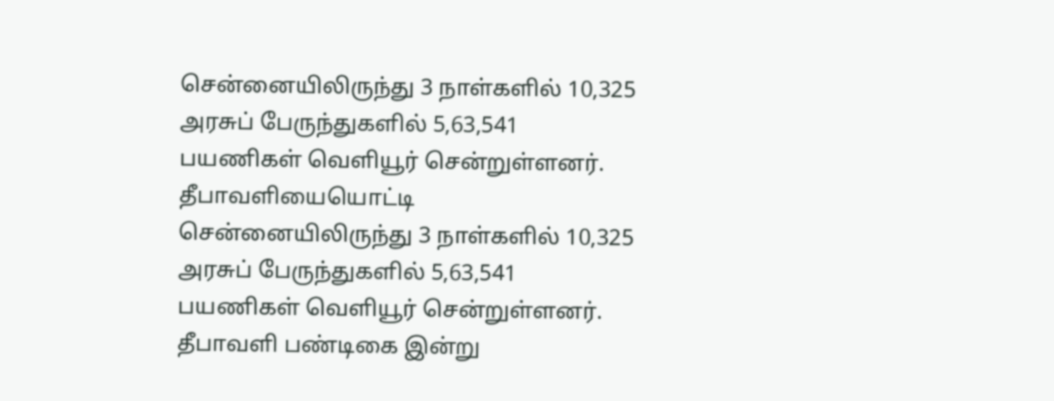சென்னையிலிருந்து 3 நாள்களில் 10,325 அரசுப் பேருந்துகளில் 5,63,541 பயணிகள் வெளியூர் சென்றுள்ளனர்.
தீபாவளியையொட்டி சென்னையிலிருந்து 3 நாள்களில் 10,325 அரசுப் பேருந்துகளில் 5,63,541 பயணிகள் வெளியூர் சென்றுள்ளனர்.
தீபாவளி பண்டிகை இன்று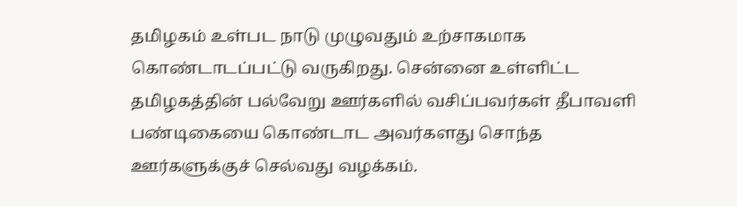தமிழகம் உள்பட நாடு முழுவதும் உற்சாகமாக கொண்டாடப்பட்டு வருகிறது. சென்னை உள்ளிட்ட தமிழகத்தின் பல்வேறு ஊர்களில் வசிப்பவர்கள் தீபாவளி பண்டிகையை கொண்டாட அவர்களது சொந்த ஊர்களுக்குச் செல்வது வழக்கம்.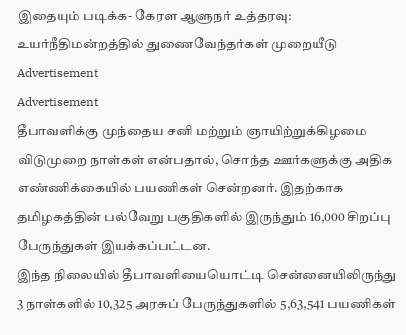இதையும் படிக்க- கேரள ஆளுநர் உத்தரவு: உயர்நீதிமன்றத்தில் துணைவேந்தர்கள் முறையீடு
Advertisement
Advertisement
தீபாவளிக்கு முந்தைய சனி மற்றும் ஞாயிற்றுக்கிழமை விடுமுறை நாள்கள் என்பதால், சொந்த ஊர்களுக்கு அதிக எண்ணிக்கையில் பயணிகள் சென்றனர். இதற்காக தமிழகத்தின் பல்வேறு பகுதிகளில் இருந்தும் 16,000 சிறப்பு பேருந்துகள் இயக்கப்பட்டன.
இந்த நிலையில் தீபாவளியையொட்டி சென்னையிலிருந்து 3 நாள்களில் 10,325 அரசுப் பேருந்துகளில் 5,63,541 பயணிகள்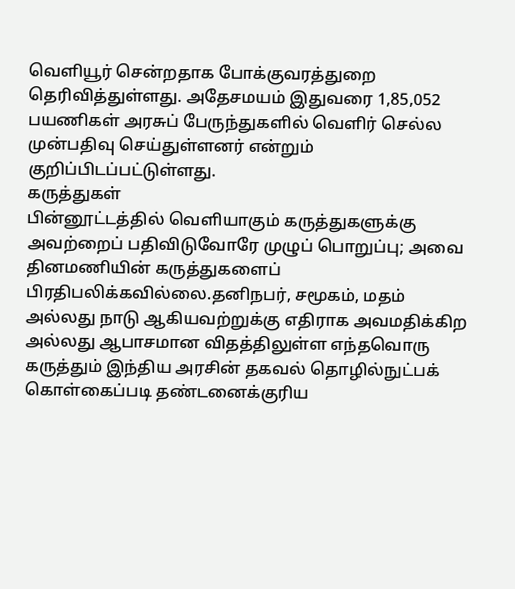வெளியூர் சென்றதாக போக்குவரத்துறை தெரிவித்துள்ளது. அதேசமயம் இதுவரை 1,85,052 பயணிகள் அரசுப் பேருந்துகளில் வெளிர் செல்ல முன்பதிவு செய்துள்ளனர் என்றும் குறிப்பிடப்பட்டுள்ளது.
கருத்துகள்
பின்னூட்டத்தில் வெளியாகும் கருத்துகளுக்கு அவற்றைப் பதிவிடுவோரே முழுப் பொறுப்பு; அவை தினமணியின் கருத்துகளைப் பிரதிபலிக்கவில்லை.தனிநபர், சமூகம், மதம் அல்லது நாடு ஆகியவற்றுக்கு எதிராக அவமதிக்கிற அல்லது ஆபாசமான விதத்திலுள்ள எந்தவொரு கருத்தும் இந்திய அரசின் தகவல் தொழில்நுட்பக் கொள்கைப்படி தண்டனைக்குரிய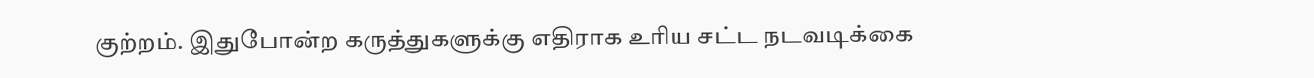குற்றம். இதுபோன்ற கருத்துகளுக்கு எதிராக உரிய சட்ட நடவடிக்கை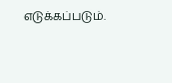எடுக்கப்படும்.